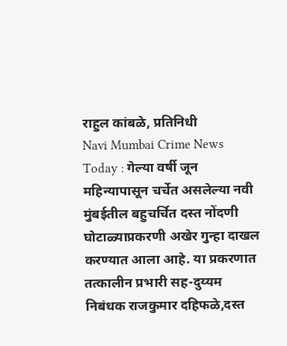राहुल कांबळे, प्रतिनिधी
Navi Mumbai Crime News Today : गेल्या वर्षी जून महिन्यापासून चर्चेत असलेल्या नवी मुंबईतील बहुचर्चित दस्त नोंदणी घोटाळ्याप्रकरणी अखेर गुन्हा दाखल करण्यात आला आहे. या प्रकरणात तत्कालीन प्रभारी सह-दुय्यम निबंधक राजकुमार दहिफळे,दस्त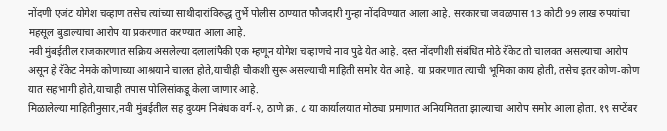नोंदणी एजंट योगेश चव्हाण तसेच त्यांच्या साथीदारांविरुद्ध तुर्भे पोलीस ठाण्यात फौजदारी गुन्हा नोंदविण्यात आला आहे. सरकारचा जवळपास 13 कोटी 99 लाख रुपयांचा महसूल बुडाल्याचा आरोप या प्रकरणात करण्यात आला आहे.
नवी मुंबईतील राजकारणात सक्रिय असलेल्या दलालांपैकी एक म्हणून योगेश चव्हाणचे नाव पुढे येत आहे. दस्त नोंदणीशी संबंधित मोठे रॅकेट तो चालवत असल्याचा आरोप असून हे रॅकेट नेमके कोणाच्या आश्रयाने चालत होते,याचीही चौकशी सुरू असल्याची माहिती समोर येत आहे. या प्रकरणात त्याची भूमिका काय होती, तसेच इतर कोण-कोण यात सहभागी होते,याचाही तपास पोलिसांकडू केला जाणार आहे.
मिळालेल्या माहितीनुसार,नवी मुंबईतील सह दुय्यम निबंधक वर्ग-२, ठाणे क्र. ८ या कार्यालयात मोठ्या प्रमाणात अनियमितता झाल्याचा आरोप समोर आला होता. १९ सप्टेंबर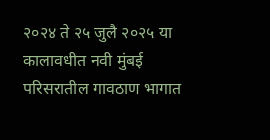२०२४ ते २५ जुलै २०२५ या कालावधीत नवी मुंबई परिसरातील गावठाण भागात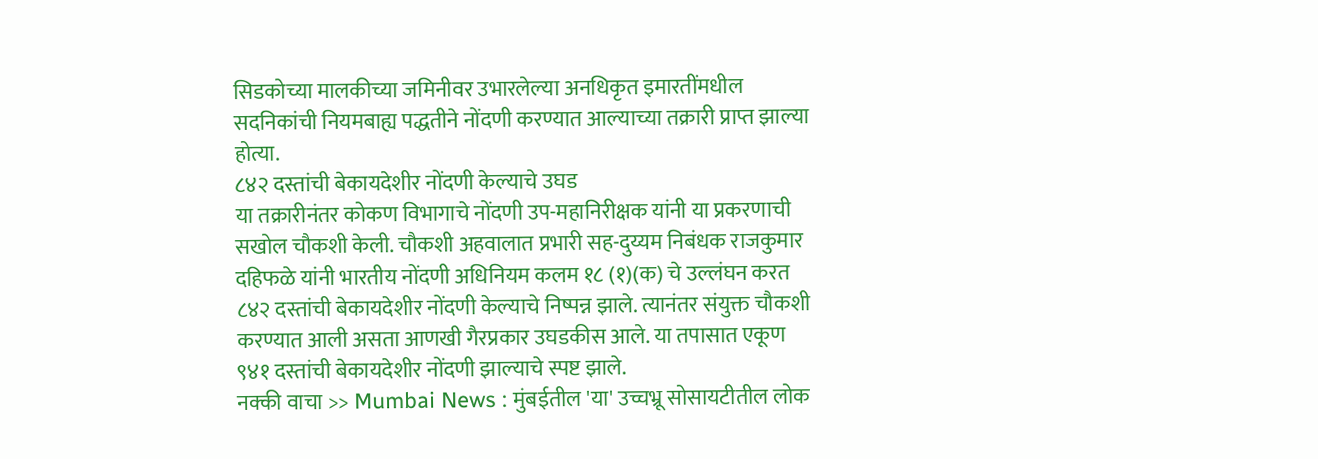सिडकोच्या मालकीच्या जमिनीवर उभारलेल्या अनधिकृत इमारतींमधील सदनिकांची नियमबाह्य पद्धतीने नोंदणी करण्यात आल्याच्या तक्रारी प्राप्त झाल्या होत्या.
८४२ दस्तांची बेकायदेशीर नोंदणी केल्याचे उघड
या तक्रारीनंतर कोकण विभागाचे नोंदणी उप-महानिरीक्षक यांनी या प्रकरणाची सखोल चौकशी केली. चौकशी अहवालात प्रभारी सह-दुय्यम निबंधक राजकुमार दहिफळे यांनी भारतीय नोंदणी अधिनियम कलम १८ (१)(क) चे उल्लंघन करत ८४२ दस्तांची बेकायदेशीर नोंदणी केल्याचे निष्पन्न झाले. त्यानंतर संयुक्त चौकशी करण्यात आली असता आणखी गैरप्रकार उघडकीस आले. या तपासात एकूण ९४१ दस्तांची बेकायदेशीर नोंदणी झाल्याचे स्पष्ट झाले.
नक्की वाचा >> Mumbai News : मुंबईतील 'या' उच्चभ्रू सोसायटीतील लोक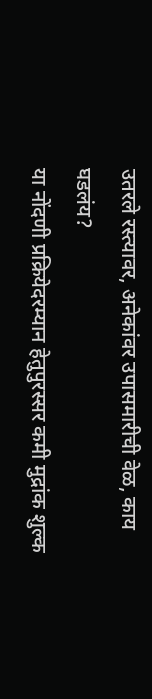उतरले रस्त्यावर, अनेकांवर उपासमारीची वेळ, काय घडलंय?
या नोंदणी प्रक्रियेदरम्यान हेतुपुरस्सर कमी मुद्रांक शुल्क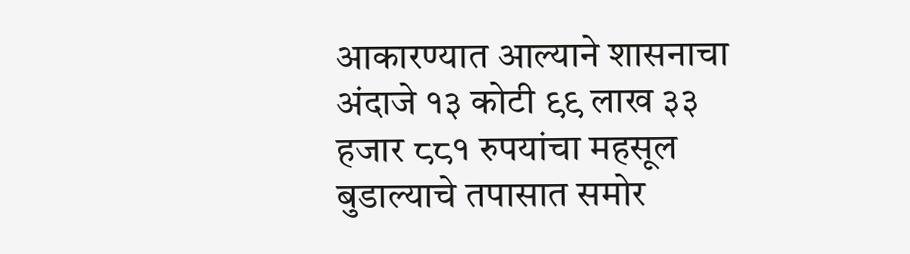आकारण्यात आल्याने शासनाचा अंदाजे १३ कोटी ९९ लाख ३३ हजार ८८१ रुपयांचा महसूल बुडाल्याचे तपासात समोर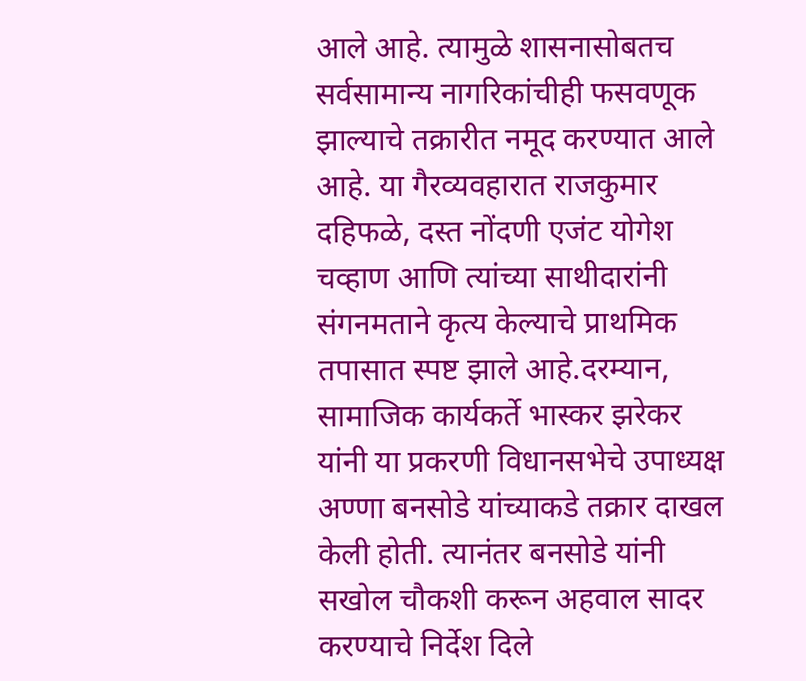आले आहे. त्यामुळे शासनासोबतच सर्वसामान्य नागरिकांचीही फसवणूक झाल्याचे तक्रारीत नमूद करण्यात आले आहे. या गैरव्यवहारात राजकुमार दहिफळे, दस्त नोंदणी एजंट योगेश चव्हाण आणि त्यांच्या साथीदारांनी संगनमताने कृत्य केल्याचे प्राथमिक तपासात स्पष्ट झाले आहे.दरम्यान, सामाजिक कार्यकर्ते भास्कर झरेकर यांनी या प्रकरणी विधानसभेचे उपाध्यक्ष अण्णा बनसोडे यांच्याकडे तक्रार दाखल केली होती. त्यानंतर बनसोडे यांनी सखोल चौकशी करून अहवाल सादर करण्याचे निर्देश दिले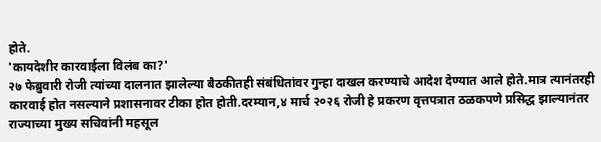होते.
'कायदेशीर कारवाईला विलंब का?'
२७ फेब्रुवारी रोजी त्यांच्या दालनात झालेल्या बैठकीतही संबंधितांवर गुन्हा दाखल करण्याचे आदेश देण्यात आले होते.मात्र त्यानंतरही कारवाई होत नसल्याने प्रशासनावर टीका होत होती.दरम्यान,४ मार्च २०२६ रोजी हे प्रकरण वृत्तपत्रात ठळकपणे प्रसिद्ध झाल्यानंतर राज्याच्या मुख्य सचिवांनी महसूल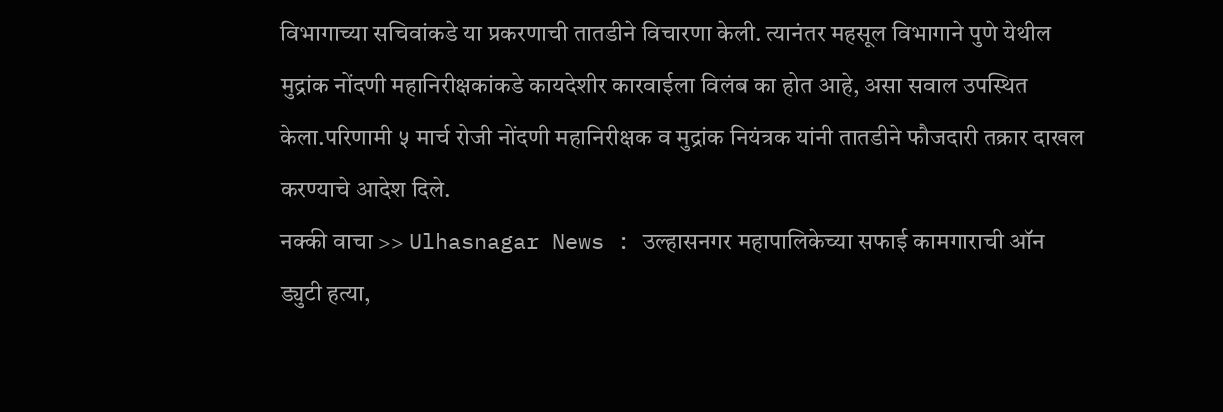विभागाच्या सचिवांकडे या प्रकरणाची तातडीने विचारणा केली. त्यानंतर महसूल विभागाने पुणे येथील मुद्रांक नोंदणी महानिरीक्षकांकडे कायदेशीर कारवाईला विलंब का होत आहे, असा सवाल उपस्थित केला.परिणामी ५ मार्च रोजी नोंदणी महानिरीक्षक व मुद्रांक नियंत्रक यांनी तातडीने फौजदारी तक्रार दाखल करण्याचे आदेश दिले.
नक्की वाचा >> Ulhasnagar News : उल्हासनगर महापालिकेच्या सफाई कामगाराची ऑन ड्युटी हत्या,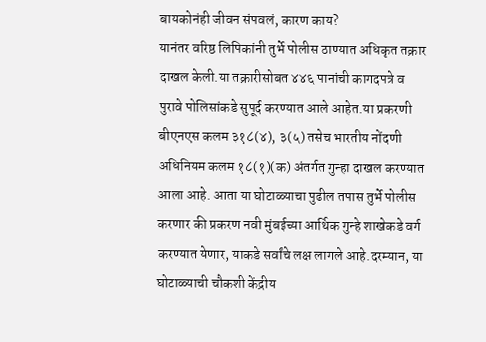बायकोनंही जीवन संपवलं, कारण काय?
यानंतर वरिष्ठ लिपिकांनी तुर्भे पोलीस ठाण्यात अधिकृत तक्रार दाखल केली.या तक्रारीसोबत ४४६ पानांची कागदपत्रे व पुरावे पोलिसांकडे सुपूर्द करण्यात आले आहेत.या प्रकरणी बीएनएस कलम ३१८(४), ३(५) तसेच भारतीय नोंदणी अधिनियम कलम १८(१)(क) अंतर्गत गुन्हा दाखल करण्यात आला आहे. आता या घोटाळ्याचा पुढील तपास तुर्भे पोलीस करणार की प्रकरण नवी मुंबईच्या आर्थिक गुन्हे शाखेकडे वर्ग करण्यात येणार, याकडे सर्वांचे लक्ष लागले आहे.दरम्यान, या घोटाळ्याची चौकशी केंद्रीय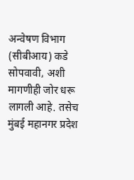अन्वेषण विभाग (सीबीआय) कडे सोपवावी, अशी मागणीही जोर धरू लागली आहे. तसेच मुंबई महानगर प्रदेश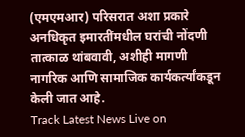(एमएमआर) परिसरात अशा प्रकारे अनधिकृत इमारतींमधील घरांची नोंदणी तात्काळ थांबवावी, अशीही मागणी नागरिक आणि सामाजिक कार्यकर्त्यांकडून केली जात आहे.
Track Latest News Live on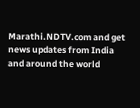Marathi.NDTV.com and get news updates from India and around the world